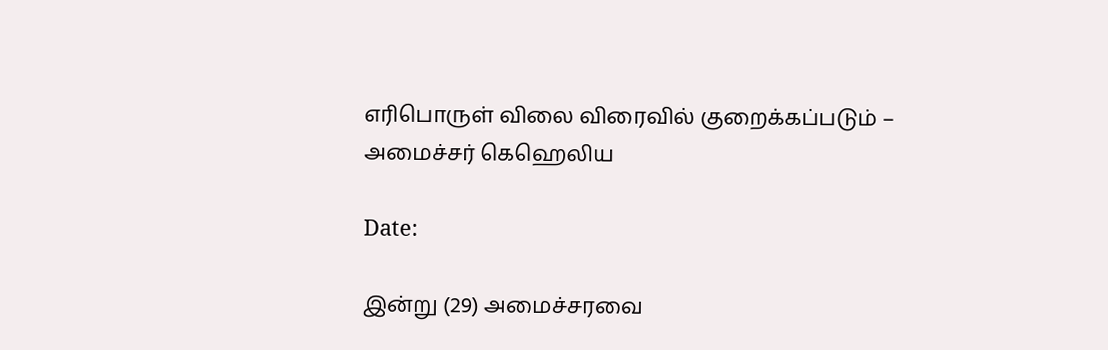எரிபொருள் விலை விரைவில் குறைக்கப்படும் – அமைச்சர் கெஹெலிய

Date:

இன்று (29) அமைச்சரவை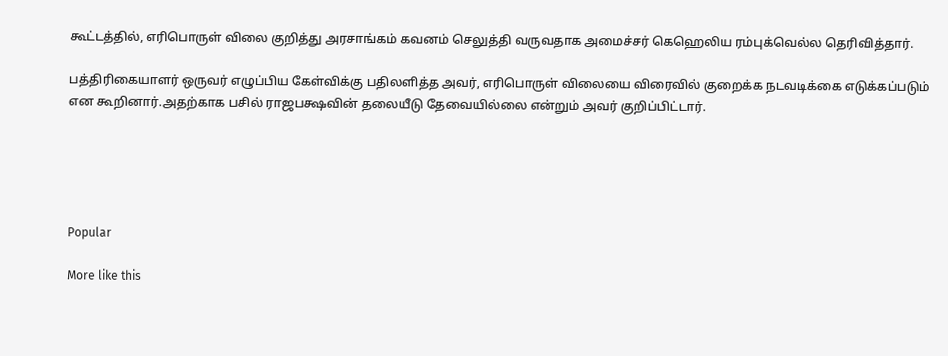கூட்டத்தில், எரிபொருள் விலை குறித்து அரசாங்கம் கவனம் செலுத்தி வருவதாக அமைச்சர் கெஹெலிய ரம்புக்வெல்ல தெரிவித்தார்.

பத்திரிகையாளர் ஒருவர் எழுப்பிய கேள்விக்கு பதிலளித்த அவர், எரிபொருள் விலையை விரைவில் குறைக்க நடவடிக்கை எடுக்கப்படும் என கூறினார்.அதற்காக பசில் ராஜபக்ஷவின் தலையீடு தேவையில்லை என்றும் அவர் குறிப்பிட்டார்.





Popular

More like this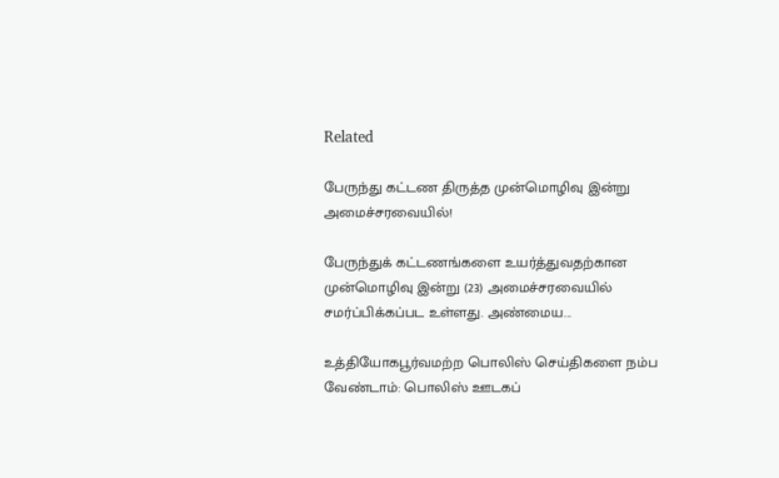Related

பேருந்து கட்டண திருத்த முன்மொழிவு இன்று அமைச்சரவையில்!

பேருந்துக் கட்டணங்களை உயர்த்துவதற்கான முன்மொழிவு இன்று (23) அமைச்சரவையில் சமர்ப்பிக்கப்பட உள்ளது. அண்மைய...

உத்தியோகபூர்வமற்ற பொலிஸ் செய்திகளை நம்ப வேண்டாம்: பொலிஸ் ஊடகப்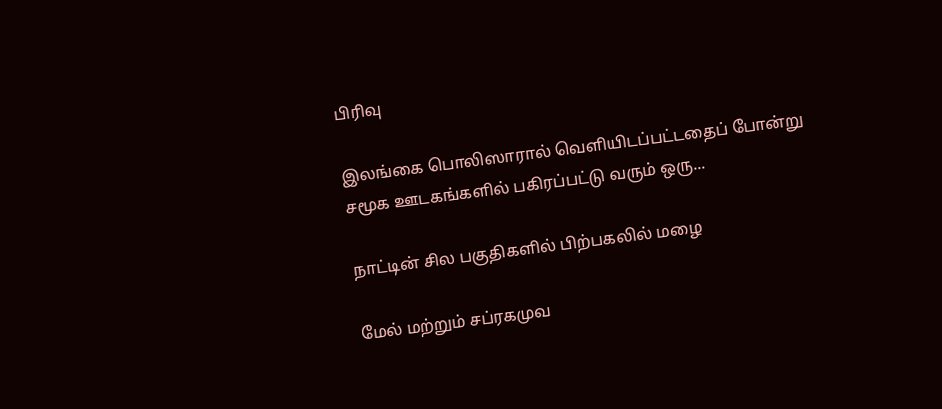பிரிவு

இலங்கை பொலிஸாரால் வெளியிடப்பட்டதைப் போன்று சமூக ஊடகங்களில் பகிரப்பட்டு வரும் ஒரு...

நாட்டின் சில பகுதிகளில் பிற்பகலில் மழை

மேல் மற்றும் சப்ரகமுவ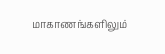மாகாணங்களிலும்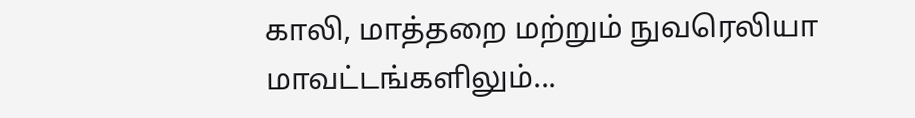காலி, மாத்தறை மற்றும் நுவரெலியா மாவட்டங்களிலும்...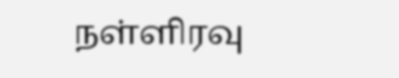நள்ளிரவு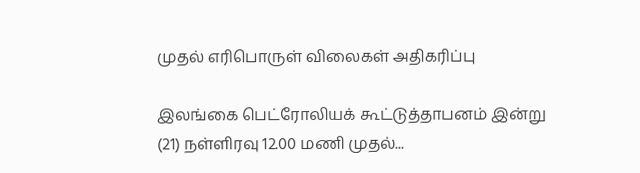முதல் எரிபொருள் விலைகள் அதிகரிப்பு

இலங்கை பெட்ரோலியக் கூட்டுத்தாபனம் இன்று (21) நள்ளிரவு 12.00 மணி முதல்...